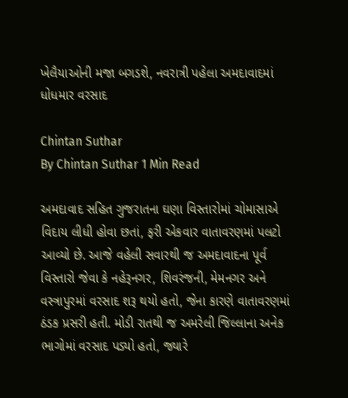ખેલૈયાઓની મજા બગડશે, નવરાત્રી પહેલા અમદાવાદમાં ધોધમાર વરસાદ

Chintan Suthar
By Chintan Suthar 1 Min Read

અમદાવાદ સહિત ગુજરાતના ઘણા વિસ્તારોમાં ચોમાસાએ વિદાય લીધી હોવા છતાં, ફરી એકવાર વાતાવરણમાં પલટો આવ્યો છે. આજે વહેલી સવારથી જ અમદાવાદના પૂર્વ વિસ્તારો જેવા કે નહેરૂનગર, શિવરંજની, મેમનગર અને વસ્ત્રાપુરમાં વરસાદ શરૂ થયો હતો, જેના કારણે વાતાવરણમાં ઠંડક પ્રસરી હતી. મોડી રાતથી જ અમરેલી જિલ્લાના અનેક ભાગોમાં વરસાદ પડ્યો હતો, જ્યારે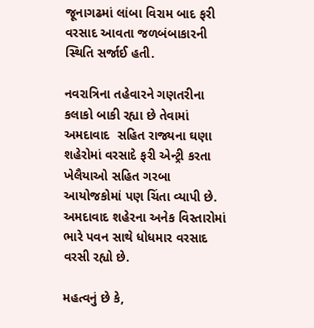જૂનાગઢમાં લાંબા વિરામ બાદ ફરી વરસાદ આવતા જળબંબાકારની સ્થિતિ સર્જાઈ હતી.

નવરાત્રિના તહેવારને ગણતરીના કલાકો બાકી રહ્યા છે તેવામાં અમદાવાદ  સહિત રાજ્યના ઘણા શહેરોમાં વરસાદે ફરી એન્ટ્રી કરતા ખેલૈયાઓ સહિત ગરબા આયોજકોમાં પણ ચિંતા વ્યાપી છે. અમદાવાદ શહેરના અનેક વિસ્તારોમાં ભારે પવન સાથે ધોધમાર વરસાદ વરસી રહ્યો છે.

મહત્વનું છે કે,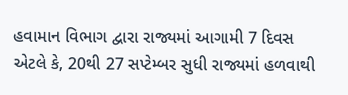હવામાન વિભાગ દ્વારા રાજ્યમાં આગામી 7 દિવસ એટલે કે, 20થી 27 સપ્ટેમ્બર સુધી રાજ્યમાં હળવાથી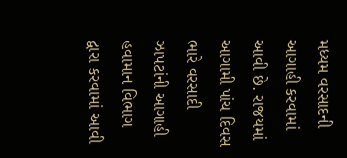મધ્યમ વરસાદની આગાહી કરવામાં આવી છે. રાજયમાં આગામી પાંચ દિવસ ભારે વરસાદી ઝાપટાંની આગાહી હવામાન વિભાગ દ્વારા કરવામાં આવી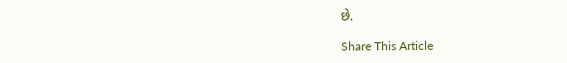છે.

Share This Article